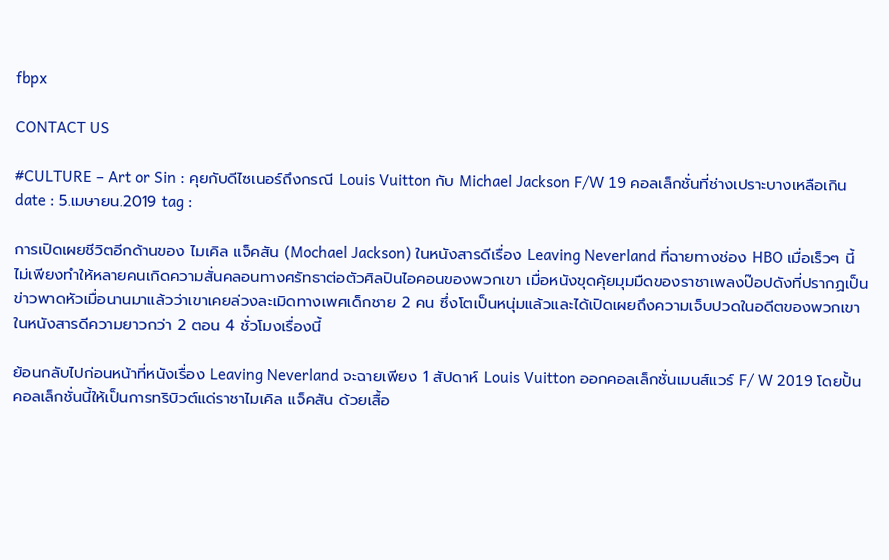fbpx

CONTACT US

#CULTURE – Art or Sin : คุยกับดีไซเนอร์ถึงกรณี Louis Vuitton กับ Michael Jackson F/W 19 คอลเล็กชั่นที่ช่างเปราะบางเหลือเกิน
date : 5.เมษายน.2019 tag :

การเปิดเผยชีวิตอีกด้านของ ไมเคิล แจ็คสัน (Mochael Jackson) ในหนังสารดีเรื่อง Leaving Neverland ที่ฉายทางช่อง HBO เมื่อเร็วๆ นี้ ไม่เพียงทำให้หลายคนเกิดความสั่นคลอนทางศรัทธาต่อตัวศิลปินไอคอนของพวกเขา เมื่อหนังขุดคุ้ยมุมมืดของราชาเพลงป๊อปดังที่ปรากฏเป็นข่าวพาดหัวเมื่อนานมาแล้วว่าเขาเคยล่วงละเมิดทางเพศเด็กชาย 2 คน ซึ่งโตเป็นหนุ่มแล้วและได้เปิดเผยถึงความเจ็บปวดในอดีตของพวกเขาในหนังสารดีความยาวกว่า 2 ตอน 4 ชั่วโมงเรื่องนี้

ย้อนกลับไปก่อนหน้าที่หนังเรื่อง Leaving Neverland จะฉายเพียง 1 สัปดาห์ Louis Vuitton ออกคอลเล็กชั่นเมนส์แวร์ F/ W 2019 โดยปั้นคอลเล็กชั่นนี้ให้เป็นการทริบิวต์แด่ราชาไมเคิล แจ็คสัน ด้วยเสื้อ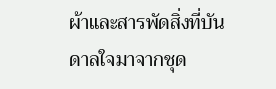ผ้าและสารพัดสิ่งที่บันดาลใจมาจากชุด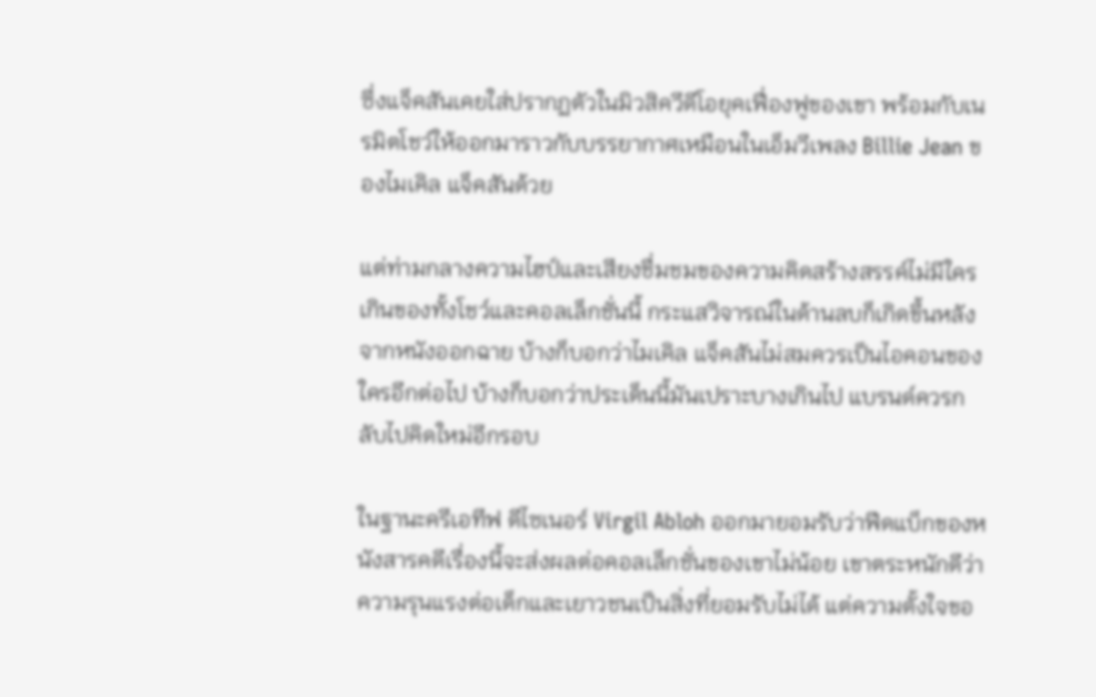ซึ่งแจ็คสันเคยใส่ปรากฏตัวในมิวสิควีดีโอยุคเฟื่องฟูของเขา พร้อมกับเนรมิตโชว์ให้ออกมาราวกับบรรยากาศเหมือนในเอ็มวีเพลง Billie Jean ของไมเคิล แจ็คสันด้วย

แต่ท่ามกลางความไฮป์และเสียงชื่มชมของความคิดสร้างสรรค์ไม่มีใครเกินของทั้งโชว์และคอลเล็กชั่นนี้ กระแสวิจารณ์ในด้านลบก็เกิดขึ้นหลังจากหนังออกฉาย บ้างก็บอกว่าไมเคิล แจ็คสันไม่สมควรเป็นไอคอนของใครอีกต่อไป บ้างก็บอกว่าประเด็นนี้มันเปราะบางเกินไป แบรนด์ควรกลับไปคิดใหม่อีกรอบ

ในฐานะครีเอทีฟ ดีไซเนอร์ Virgil Abloh ออกมายอมรับว่าฟีดแบ็กของหนังสารคดีเรื่องนี้จะส่งผลต่อคอลเล็กชั่นของเขาไม่น้อย เขาตระหนักดีว่าความรุนแรงต่อเด็กและเยาวชนเป็นสิ่งที่ยอมรับไม่ได้ แต่ความตั้งใจขอ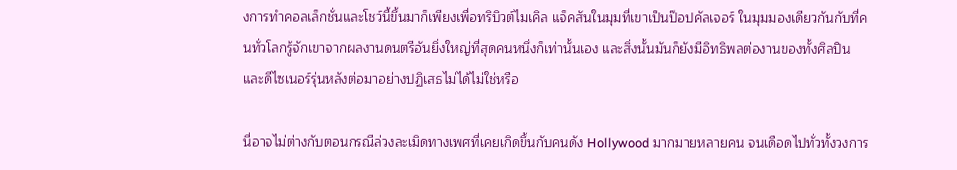งการทำคอลเล็กชั่นและโชว์นี้ขึ้นมาก็เพียงเพื่อทริบิวต์ไมเคิล แจ็คสันในมุมที่เขาเป็นป๊อปคัลเจอร์ ในมุมมองเดียวกันกับที่คนทั่วโลกรู้จักเขาจากผลงานดนตรีอันยิ่งใหญ่ที่สุดคนหนึ่งก็เท่านั้นเอง และสิ่งนั้นมันก็ยังมีอิทธิพลต่องานของทั้งศิลปินและดีไซเนอร์รุ่นหลังต่อมาอย่างปฏิเสธไม่ได้ไม่ใช่หรือ

นี่อาจไม่ต่างกับตอนกรณีล่วงละเมิดทางเพศที่เคยเกิดขึ้นกับคนดัง Hollywood มากมายหลายคน จนเดือดไปทั่วทั้งวงการ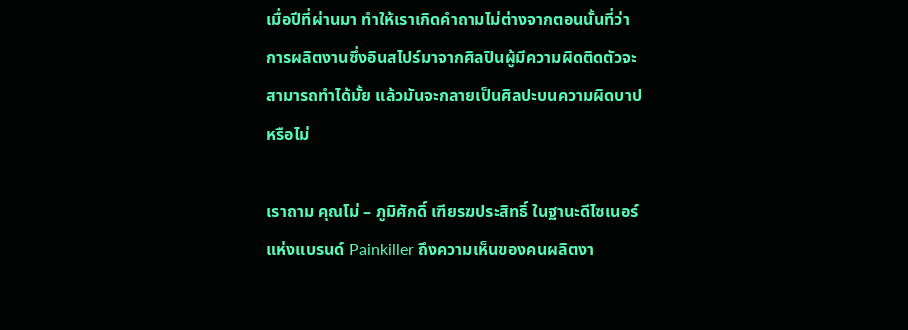เมื่อปีที่ผ่านมา ทำให้เราเกิดคำถามไม่ต่างจากตอนนั้นที่ว่า การผลิตงานซึ่งอินสไปร์มาจากศิลปินผู้มีความผิดติดตัวจะสามารถทำได้มั้ย แล้วมันจะกลายเป็นศิลปะบนความผิดบาปหรือไม่

เราถาม คุณโม่ – ภูมิศักดิ์ เฑียรฆประสิทธิ์ ในฐานะดีไซเนอร์แห่งแบรนด์ Painkiller ถึงความเห็นของคนผลิตงา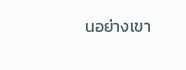นอย่างเขา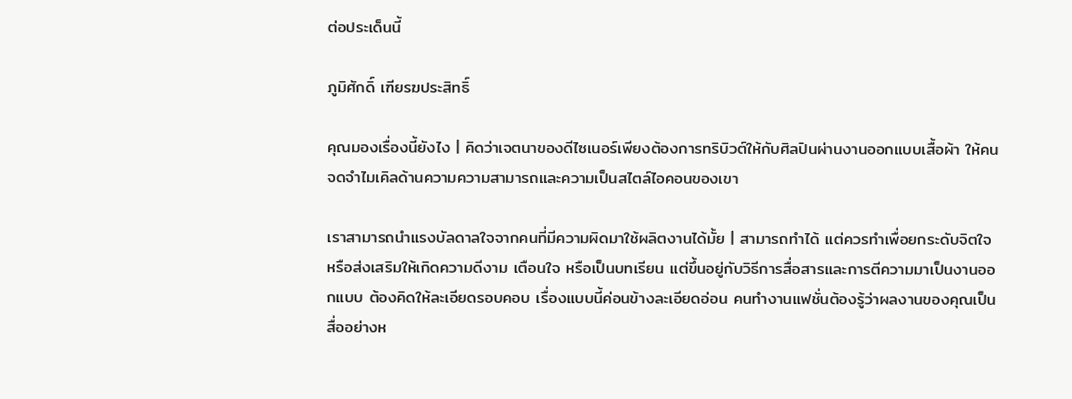ต่อประเด็นนี้

ภูมิศักดิ์ เฑียรฆประสิทธิ์

คุณมองเรื่องนี้ยังไง | คิดว่าเจตนาของดีไซเนอร์เพียงต้องการทริบิวต์ให้กับศิลปินผ่านงานออกแบบเสื้อผ้า ให้คนจดจำไมเคิลด้านความความสามารถและความเป็นสไตล์ไอคอนของเขา

เราสามารถนำแรงบัลดาลใจจากคนที่มีความผิดมาใช้ผลิตงานได้มั้ย | สามารถทำได้ แต่ควรทำเพื่อยกระดับจิตใจหรือส่งเสริมให้เกิดความดีงาม เตือนใจ หรือเป็นบทเรียน แต่ขึ้นอยู่กับวิธีการสื่อสารและการตีความมาเป็นงานออกแบบ ต้องคิดให้ละเอียดรอบคอบ เรื่องแบบนี้ค่อนข้างละเอียดอ่อน คนทำงานแฟชั่นต้องรู้ว่าผลงานของคุณเป็นสื่ออย่างห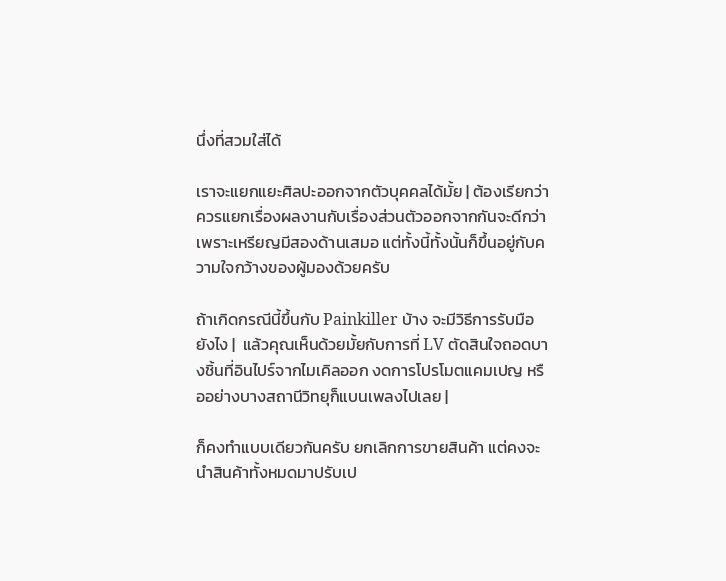นึ่งที่สวมใส่ได้

เราจะแยกแยะศิลปะออกจากตัวบุคคลได้มั้ย | ต้องเรียกว่าควรแยกเรื่องผลงานกับเรื่องส่วนตัวออกจากกันจะดีกว่า เพราะเหรียญมีสองด้านเสมอ แต่ทั้งนี้ทั้งนั้นก็ขึ้นอยู่กับความใจกว้างของผู้มองด้วยครับ

ถ้าเกิดกรณีนี้ขึ้นกับ Painkiller บ้าง จะมีวิธีการรับมือยังไง |  แล้วคุณเห็นด้วยมั้ยกับการที่ LV ตัดสินใจถอดบางชิ้นที่อินไปร์จากไมเคิลออก งดการโปรโมตแคมเปญ หรืออย่างบางสถานีวิทยุก็แบนเพลงไปเลย |

ก็คงทำแบบเดียวกันครับ ยกเลิกการขายสินค้า แต่คงจะนำสินค้าทั้งหมดมาปรับเป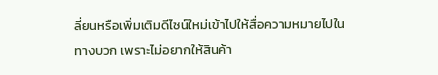ลี่ยนหรือเพิ่มเติมดีไซน์ใหม่เข้าไปให้สื่อความหมายไปในทางบวก เพราะไม่อยากให้สินค้า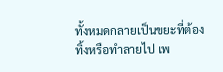ทั้งหมดกลายเป็นขยะที่ต้องทิ้งหรือทำลายไป เพ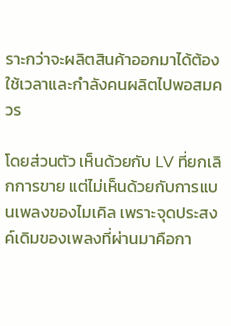ราะกว่าจะผลิตสินค้าออกมาได้ต้องใช้เวลาและกำลังคนผลิตไปพอสมควร

โดยส่วนตัว เห็นด้วยกับ LV ที่ยกเลิกการขาย แต่ไม่เห็นด้วยกับการแบนเพลงของไมเคิล เพราะจุดประสงค์เดิมของเพลงที่ผ่านมาคือกา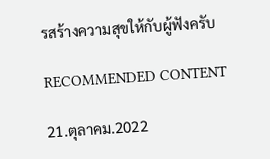รสร้างความสุขให้กับผู้ฟังครับ

RECOMMENDED CONTENT

21.ตุลาคม.2022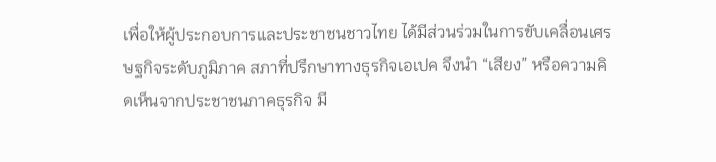เพื่อให้ผู้ประกอบการและประชาชนชาวไทย ได้มีส่วนร่วมในการขับเคลื่อนเศรษฐกิจระดับภูมิภาค สภาที่ปรึกษาทางธุรกิจเอเปค จึงนำ “เสียง” หรือความคิดเห็นจากประชาชนภาคธุรกิจ มี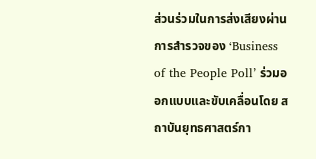ส่วนร่วมในการส่งเสียงผ่านการสำรวจของ ‘Business of the People Poll’ ร่วมออกแบบและขับเคลื่อนโดย สถาบันยุทธศาสตร์กา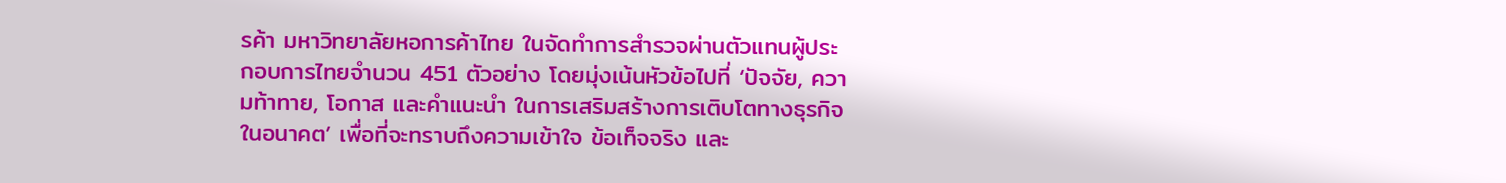รค้า มหาวิทยาลัยหอการค้าไทย ในจัดทำการสำรวจผ่านตัวแทนผู้ประกอบการไทยจำนวน 451 ตัวอย่าง โดยมุ่งเน้นหัวข้อไปที่ ‘ปัจจัย, ความท้าทาย, โอกาส และคำแนะนำ ในการเสริมสร้างการเติบโตทางธุรกิจในอนาคต’ เพื่อที่จะทราบถึงความเข้าใจ ข้อเท็จจริง และ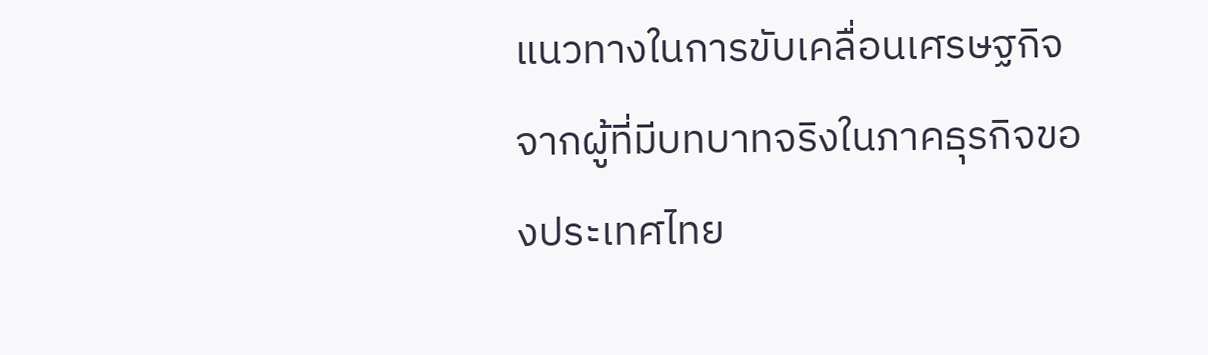แนวทางในการขับเคลื่อนเศรษฐกิจจากผู้ที่มีบทบาทจริงในภาคธุรกิจของประเทศไทย